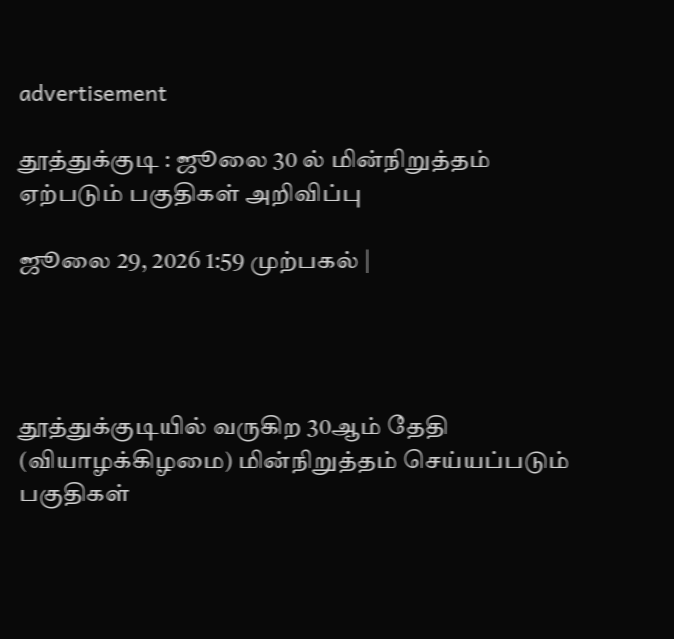advertisement

தூத்துக்குடி : ஜூலை 30 ல் மின்நிறுத்தம் ஏற்படும் பகுதிகள் அறிவிப்பு

ஜூலை 29, 2026 1:59 முற்பகல் |




தூத்துக்குடியில் வருகிற 30ஆம் தேதி (வியாழக்கிழமை) மின்நிறுத்தம் செய்யப்படும் பகுதிகள்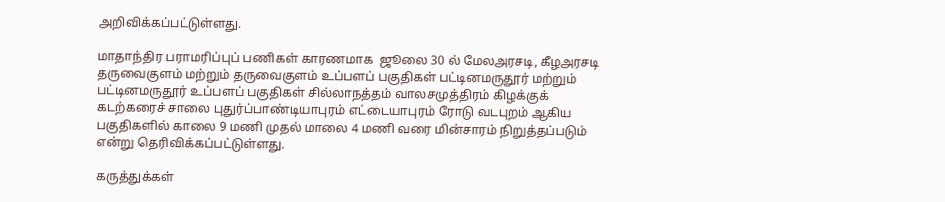அறிவிக்கப்பட்டுள்ளது.

மாதாந்திர பராமரிப்புப் பணிகள் காரணமாக  ஜூலை 30 ல் மேலஅரசடி, கீழஅரசடி தருவைகுளம் மற்றும் தருவைகுளம் உப்பளப் பகுதிகள் பட்டினமருதூர் மற்றும் பட்டினமருதூர் உப்பளப் பகுதிகள் சில்லாநத்தம் வாலசமுத்திரம் கிழக்குக் கடற்கரைச் சாலை புதுர்ப்பாண்டியாபுரம் எட்டையாபுரம் ரோடு வடபுறம் ஆகிய பகுதிகளில் காலை 9 மணி முதல் மாலை 4 மணி வரை மின்சாரம் நிறுத்தப்படும் என்று தெரிவிக்கப்பட்டுள்ளது.

கருத்துக்கள்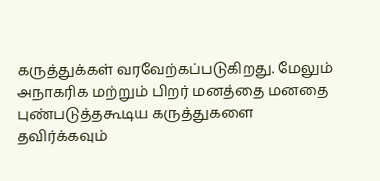கருத்துக்கள் வரவேற்கப்படுகிறது. மேலும் அநாகரிக மற்றும் பிறர் மனத்தை மனதை புண்படுத்தகூடிய கருத்துகளை தவிர்க்கவும்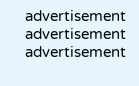advertisement
advertisement
advertisement